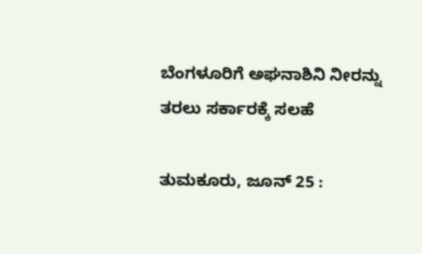ಬೆಂಗಳೂರಿಗೆ ಅಘನಾಶಿನಿ ನೀರನ್ನು ತರಲು ಸರ್ಕಾರಕ್ಕೆ ಸಲಹೆ

ತುಮಕೂರು, ಜೂನ್ 25 :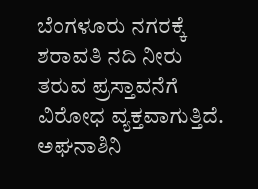ಬೆಂಗಳೂರು ನಗರಕ್ಕೆ ಶರಾವತಿ ನದಿ ನೀರು ತರುವ ಪ್ರಸ್ತಾವನೆಗೆ ವಿರೋಧ ವ್ಯಕ್ತವಾಗುತ್ತಿದೆ. ಅಘನಾಶಿನಿ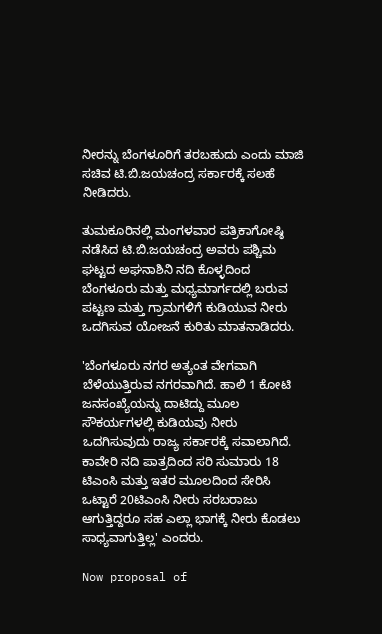ನೀರನ್ನು ಬೆಂಗಳೂರಿಗೆ ತರಬಹುದು ಎಂದು ಮಾಜಿ ಸಚಿವ ಟಿ.ಬಿ.ಜಯಚಂದ್ರ ಸರ್ಕಾರಕ್ಕೆ ಸಲಹೆ ನೀಡಿದರು.

ತುಮಕೂರಿನಲ್ಲಿ ಮಂಗಳವಾರ ಪತ್ರಿಕಾಗೋಷ್ಠಿ ನಡೆಸಿದ ಟಿ.ಬಿ.ಜಯಚಂದ್ರ ಅವರು ಪಶ್ಚಿಮ ಘಟ್ಟದ ಅಘನಾಶಿನಿ ನದಿ ಕೊಳ್ಳದಿಂದ ಬೆಂಗಳೂರು ಮತ್ತು ಮಧ್ಯಮಾರ್ಗದಲ್ಲಿ ಬರುವ ಪಟ್ಟಣ ಮತ್ತು ಗ್ರಾಮಗಳಿಗೆ ಕುಡಿಯುವ ನೀರು ಒದಗಿಸುವ ಯೋಜನೆ ಕುರಿತು ಮಾತನಾಡಿದರು.

'ಬೆಂಗಳೂರು ನಗರ ಅತ್ಯಂತ ವೇಗವಾಗಿ ಬೆಳೆಯುತ್ತಿರುವ ನಗರವಾಗಿದೆ. ಹಾಲಿ 1 ಕೋಟಿ ಜನಸಂಖ್ಯೆಯನ್ನು ದಾಟಿದ್ದು ಮೂಲ ಸೌಕರ್ಯಗಳಲ್ಲಿ ಕುಡಿಯವು ನೀರು ಒದಗಿಸುವುದು ರಾಜ್ಯ ಸರ್ಕಾರಕ್ಕೆ ಸವಾಲಾಗಿದೆ. ಕಾವೇರಿ ನದಿ ಪಾತ್ರದಿಂದ ಸರಿ ಸುಮಾರು 18 ಟಿಎಂಸಿ ಮತ್ತು ಇತರ ಮೂಲದಿಂದ ಸೇರಿಸಿ ಒಟ್ಟಾರೆ 20ಟಿಎಂಸಿ ನೀರು ಸರಬರಾಜು ಆಗುತ್ತಿದ್ದರೂ ಸಹ ಎಲ್ಲಾ ಭಾಗಕ್ಕೆ ನೀರು ಕೊಡಲು ಸಾಧ್ಯವಾಗುತ್ತಿಲ್ಲ' ಎಂದರು.

Now proposal of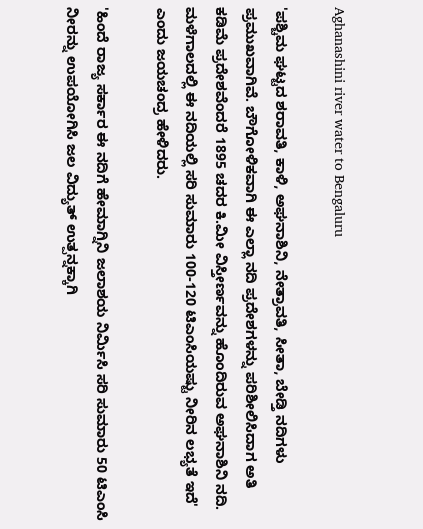Aghanashini river water to Bengaluru

'ಪಶ್ಚಿಮ ಘಟ್ಟದ ಶರಾವತಿ, ಕಾಳಿ, ಅಘನಾಶಿನಿ, ನೇತ್ರಾವತಿ, ಸೀತಾ, ಬೇಡ್ತಿ ನದಿಗಳು ಪ್ರಮುಖವಾಗಿವೆ. ಬೌಗೋಳಿಕವಾಗಿ ಈ ಎಲ್ಲಾ ನದಿ ಪ್ರದೇಶಗಳನ್ನು ಪರಿಶೀಲಿಸಿದಾಗ ಅತಿ ಕಡಿಮೆ ಪ್ರದೇಶವೆಂದರೆ 1895 ಚದರ ಕಿ.ಮೀ ವಿಸ್ತೀರ್ಣವನ್ನು ಹೊಂದಿರುವ ಅಘನಾಶಿನಿ ನದಿ. ಮಳೆಗಾಲದಲ್ಲಿ ಈ ನದಿಯಲ್ಲಿ ಸರಿ ಸುಮಾರು 100-120 ಟಿಎಂಸಿಯಷ್ಟು ನೀರಿನ ಲಭ್ಯತೆ ಇದೆ' ಎಂದು ಜಯಚಂದ್ರ ಹೇಳಿದರು.

'ಹಿಂದೆ ರಾಜ್ಯ ಸರ್ಕಾರ ಈ ನದಿಗೆ ಹೇಮಾಗ್ನಿನಿ ಜಲಾಶಯ ನಿರ್ಮಿಸಿ ಸರಿ ಸುಮಾರು 50 ಟಿಎಂಸಿ ನೀರನ್ನು ಉಪಯೋಗಿಸಿ ಜಲ ವಿದ್ಯುತ್ ಉತ್ಪನ್ನಕ್ಕಾಗಿ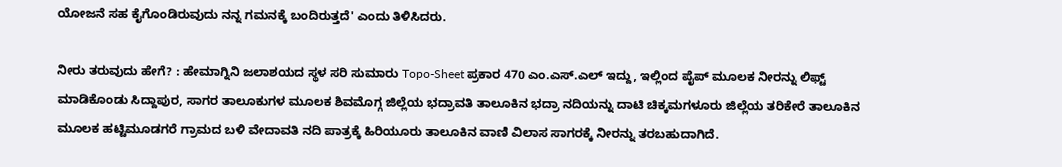ಯೋಜನೆ ಸಹ ಕೈಗೊಂಡಿರುವುದು ನನ್ನ ಗಮನಕ್ಕೆ ಬಂದಿರುತ್ತದೆ' ಎಂದು ತಿಳಿಸಿದರು.

ನೀರು ತರುವುದು ಹೇಗೆ? : ಹೇಮಾಗ್ನಿನಿ ಜಲಾಶಯದ ಸ್ಥಳ ಸರಿ ಸುಮಾರು Topo-Sheet ಪ್ರಕಾರ 470 ಎಂ.ಎಸ್.ಎಲ್ ಇದ್ದು, ಇಲ್ಲಿಂದ ಪೈಪ್ ಮೂಲಕ ನೀರನ್ನು ಲಿಫ್ಟ್ ಮಾಡಿಕೊಂಡು ಸಿದ್ದಾಪುರ, ಸಾಗರ ತಾಲೂಕುಗಳ ಮೂಲಕ ಶಿವಮೊಗ್ಗ ಜಿಲ್ಲೆಯ ಭದ್ರಾವತಿ ತಾಲೂಕಿನ ಭದ್ರಾ ನದಿಯನ್ನು ದಾಟಿ ಚಿಕ್ಕಮಗಳೂರು ಜಿಲ್ಲೆಯ ತರಿಕೇರೆ ತಾಲೂಕಿನ ಮೂಲಕ ಹಟ್ಟಿಮೂಡಗರೆ ಗ್ರಾಮದ ಬಳಿ ವೇದಾವತಿ ನದಿ ಪಾತ್ರಕ್ಕೆ ಹಿರಿಯೂರು ತಾಲೂಕಿನ ವಾಣಿ ವಿಲಾಸ ಸಾಗರಕ್ಕೆ ನೀರನ್ನು ತರಬಹುದಾಗಿದೆ.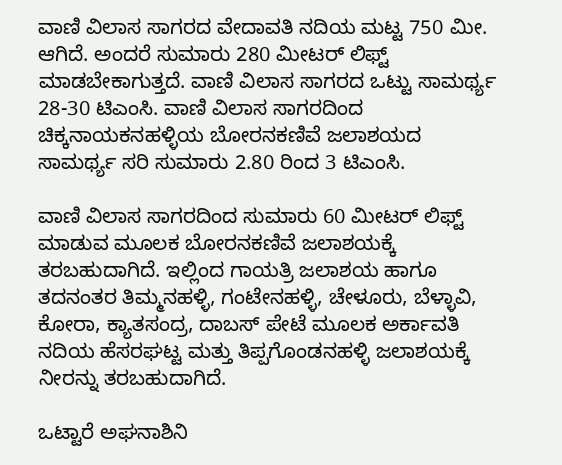ವಾಣಿ ವಿಲಾಸ ಸಾಗರದ ವೇದಾವತಿ ನದಿಯ ಮಟ್ಟ 750 ಮೀ. ಆಗಿದೆ. ಅಂದರೆ ಸುಮಾರು 280 ಮೀಟರ್ ಲಿಫ್ಟ್ ಮಾಡಬೇಕಾಗುತ್ತದೆ. ವಾಣಿ ವಿಲಾಸ ಸಾಗರದ ಒಟ್ಟು ಸಾಮರ್ಥ್ಯ 28-30 ಟಿಎಂಸಿ. ವಾಣಿ ವಿಲಾಸ ಸಾಗರದಿಂದ ಚಿಕ್ಕನಾಯಕನಹಳ್ಳಿಯ ಬೋರನಕಣಿವೆ ಜಲಾಶಯದ ಸಾಮರ್ಥ್ಯ ಸರಿ ಸುಮಾರು 2.80 ರಿಂದ 3 ಟಿಎಂಸಿ.

ವಾಣಿ ವಿಲಾಸ ಸಾಗರದಿಂದ ಸುಮಾರು 60 ಮೀಟರ್ ಲಿಫ್ಟ್ ಮಾಡುವ ಮೂಲಕ ಬೋರನಕಣಿವೆ ಜಲಾಶಯಕ್ಕೆ ತರಬಹುದಾಗಿದೆ. ಇಲ್ಲಿಂದ ಗಾಯತ್ರಿ ಜಲಾಶಯ ಹಾಗೂ ತದನಂತರ ತಿಮ್ಮನಹಳ್ಳಿ, ಗಂಟೇನಹಳ್ಳಿ, ಚೇಳೂರು, ಬೆಳ್ಳಾವಿ, ಕೋರಾ, ಕ್ಯಾತಸಂದ್ರ, ದಾಬಸ್ ಪೇಟೆ ಮೂಲಕ ಅರ್ಕಾವತಿ ನದಿಯ ಹೆಸರಘಟ್ಟ ಮತ್ತು ತಿಪ್ಪಗೊಂಡನಹಳ್ಳಿ ಜಲಾಶಯಕ್ಕೆ ನೀರನ್ನು ತರಬಹುದಾಗಿದೆ.

ಒಟ್ಟಾರೆ ಅಘನಾಶಿನಿ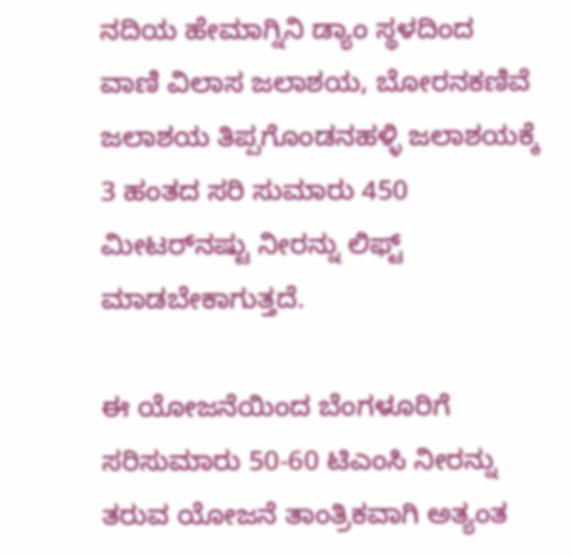ನದಿಯ ಹೇಮಾಗ್ನಿನಿ ಡ್ಯಾಂ ಸ್ಥಳದಿಂದ ವಾಣಿ ವಿಲಾಸ ಜಲಾಶಯ, ಬೋರನಕಣಿವೆ ಜಲಾಶಯ ತಿಪ್ಪಗೊಂಡನಹಳ್ಳಿ ಜಲಾಶಯಕ್ಕೆ 3 ಹಂತದ ಸರಿ ಸುಮಾರು 450 ಮೀಟರ್‌ನಷ್ಟು ನೀರನ್ನು ಲಿಫ್ಟ್ ಮಾಡಬೇಕಾಗುತ್ತದೆ.

ಈ ಯೋಜನೆಯಿಂದ ಬೆಂಗಳೂರಿಗೆ ಸರಿಸುಮಾರು 50-60 ಟಿಎಂಸಿ ನೀರನ್ನು ತರುವ ಯೋಜನೆ ತಾಂತ್ರಿಕವಾಗಿ ಅತ್ಯಂತ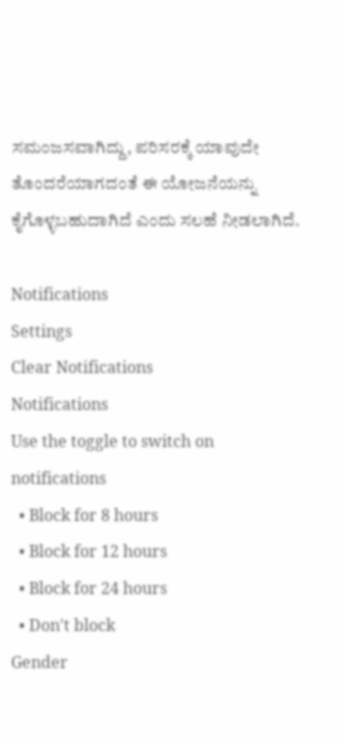ಸಮಂಜಸವಾಗಿದ್ದು, ಪರಿಸರಕ್ಕೆ ಯಾವುದೇ ತೊಂದರೆಯಾಗದಂತೆ ಈ ಯೋಜನೆಯನ್ನು ಕೈಗೊಳ್ಳಬಹುದಾಗಿದೆ ಎಂದು ಸಲಹೆ ನೀಡಲಾಗಿದೆ.

Notifications
Settings
Clear Notifications
Notifications
Use the toggle to switch on notifications
  • Block for 8 hours
  • Block for 12 hours
  • Block for 24 hours
  • Don't block
Gender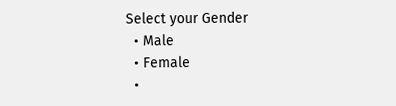Select your Gender
  • Male
  • Female
  •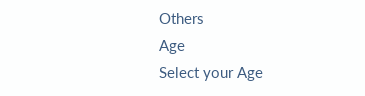Others
Age
Select your Age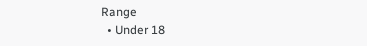Range
  • Under 18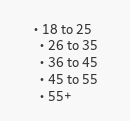• 18 to 25
  • 26 to 35
  • 36 to 45
  • 45 to 55
  • 55+